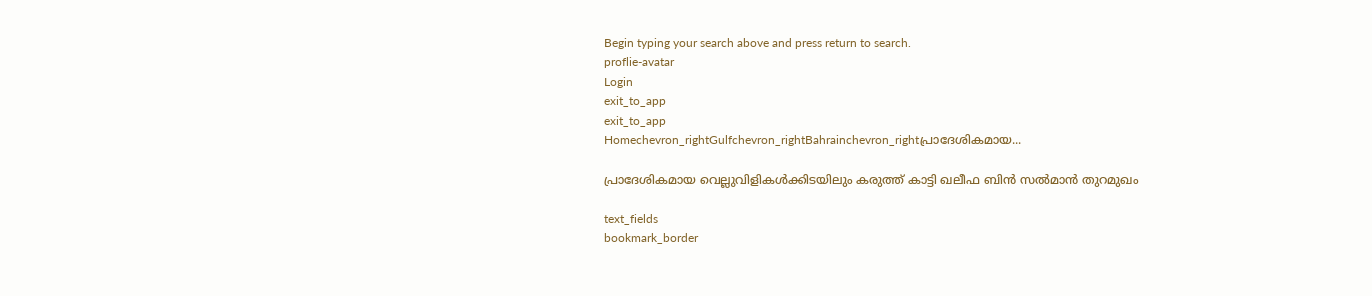Begin typing your search above and press return to search.
proflie-avatar
Login
exit_to_app
exit_to_app
Homechevron_rightGulfchevron_rightBahrainchevron_rightപ്രാദേശികമായ...

പ്രാദേശികമായ വെല്ലുവിളികൾക്കിടയിലും കരുത്ത് കാട്ടി ഖലീഫ ബിൻ സൽമാൻ തുറമുഖം

text_fields
bookmark_border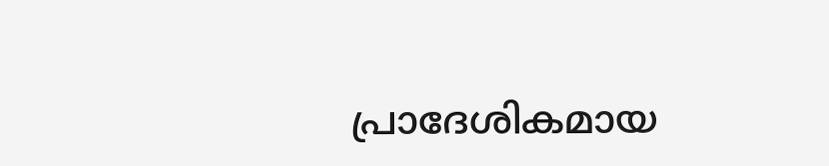പ്രാദേശികമായ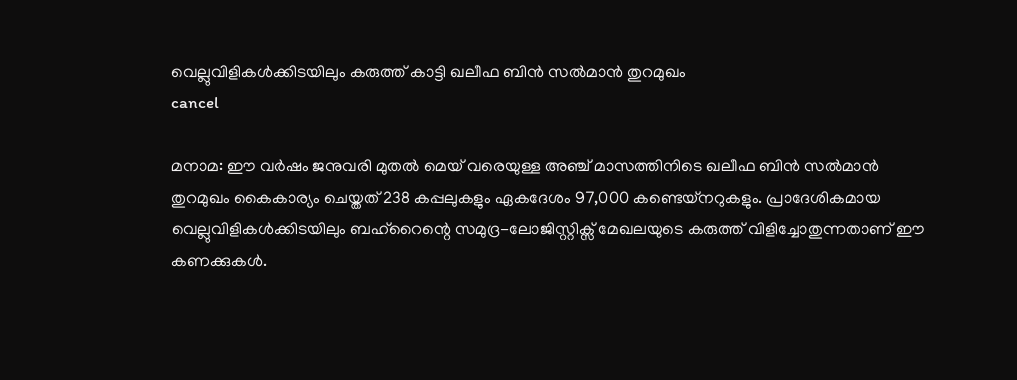വെല്ലുവിളികൾക്കിടയിലും കരുത്ത് കാട്ടി ഖലീഫ ബിൻ സൽമാൻ തുറമുഖം
cancel

മനാമ: ഈ വർഷം ജനുവരി മുതൽ മെയ് വരെയുള്ള അഞ്ച് മാസത്തിനിടെ ഖലീഫ ബിൻ സൽമാൻ തുറമുഖം കൈകാര്യം ചെയ്തത് 238 കപ്പലുകളും ഏകദേശം 97,000 കണ്ടെയ്നറുകളും. പ്രാദേശികമായ വെല്ലുവിളികൾക്കിടയിലും ബഹ്‌റൈന്റെ സമുദ്ര-ലോജിസ്റ്റിക്സ് മേഖലയുടെ കരുത്ത് വിളിച്ചോതുന്നതാണ് ഈ കണക്കുകൾ.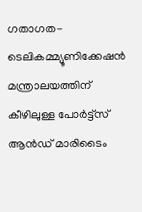ഗതാഗത-ടെലികമ്മ്യൂണിക്കേഷൻ മന്ത്രാലയത്തിന് കീഴിലുള്ള പോർട്ട്സ് ആൻഡ് മാരിടൈം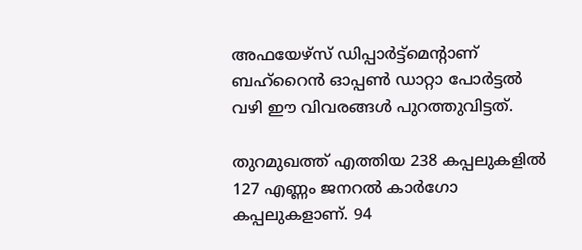അഫയേഴ്‌സ് ഡിപ്പാർട്ട്‌മെന്റാണ് ബഹ്‌റൈൻ ഓപ്പൺ ഡാറ്റാ പോർട്ടൽ വഴി ഈ വിവരങ്ങൾ പുറത്തുവിട്ടത്.

തുറമുഖത്ത് എത്തിയ 238 കപ്പലുകളിൽ 127 എണ്ണം ജനറൽ കാർഗോ കപ്പലുകളാണ്. 94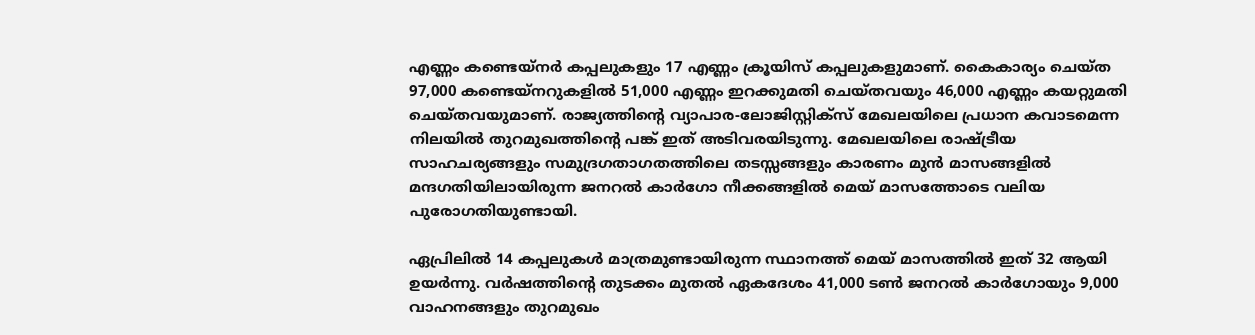എണ്ണം കണ്ടെയ്നർ കപ്പലുകളും 17 എണ്ണം ക്രൂയിസ് കപ്പലുകളുമാണ്. കൈകാര്യം ചെയ്ത 97,000 കണ്ടെയ്നറുകളിൽ 51,000 എണ്ണം ഇറക്കുമതി ചെയ്തവയും 46,000 എണ്ണം കയറ്റുമതി ചെയ്തവയുമാണ്. രാജ്യത്തിന്റെ വ്യാപാര-ലോജിസ്റ്റിക്സ് മേഖലയിലെ പ്രധാന കവാടമെന്ന നിലയിൽ തുറമുഖത്തിന്റെ പങ്ക് ഇത് അടിവരയിടുന്നു. മേഖലയിലെ രാഷ്ട്രീയ സാഹചര്യങ്ങളും സമുദ്രഗതാഗതത്തിലെ തടസ്സങ്ങളും കാരണം മുൻ മാസങ്ങളിൽ മന്ദഗതിയിലായിരുന്ന ജനറൽ കാർഗോ നീക്കങ്ങളിൽ മെയ് മാസത്തോടെ വലിയ പുരോഗതിയുണ്ടായി.

ഏപ്രിലിൽ 14 കപ്പലുകൾ മാത്രമുണ്ടായിരുന്ന സ്ഥാനത്ത് മെയ് മാസത്തിൽ ഇത് 32 ആയി ഉയർന്നു. വർഷത്തിന്റെ തുടക്കം മുതൽ ഏകദേശം 41,000 ടൺ ജനറൽ കാർഗോയും 9,000 വാഹനങ്ങളും തുറമുഖം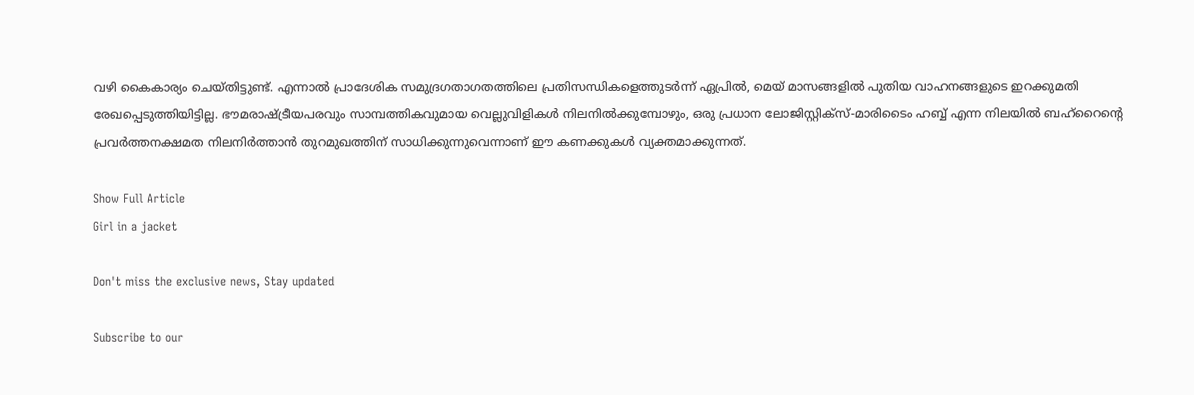വഴി കൈകാര്യം ചെയ്തിട്ടുണ്ട്. എന്നാൽ പ്രാദേശിക സമുദ്രഗതാഗതത്തിലെ പ്രതിസന്ധികളെത്തുടർന്ന് ഏപ്രിൽ, മെയ് മാസങ്ങളിൽ പുതിയ വാഹനങ്ങളുടെ ഇറക്കുമതി രേഖപ്പെടുത്തിയിട്ടില്ല. ഭൗമരാഷ്ട്രീയപരവും സാമ്പത്തികവുമായ വെല്ലുവിളികൾ നിലനിൽക്കുമ്പോഴും, ഒരു പ്രധാന ലോജിസ്റ്റിക്സ്-മാരിടൈം ഹബ്ബ് എന്ന നിലയിൽ ബഹ്‌റൈന്റെ പ്രവർത്തനക്ഷമത നിലനിർത്താൻ തുറമുഖത്തിന് സാധിക്കുന്നുവെന്നാണ് ഈ കണക്കുകൾ വ്യക്തമാക്കുന്നത്.

Show Full Article
Girl in a jacket

Don't miss the exclusive news, Stay updated

Subscribe to our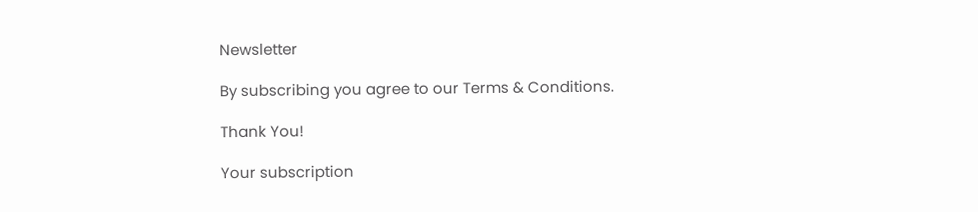Newsletter

By subscribing you agree to our Terms & Conditions.

Thank You!

Your subscription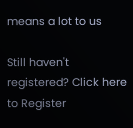means a lot to us

Still haven't registered? Click here to Register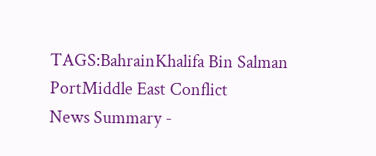TAGS:BahrainKhalifa Bin Salman PortMiddle East Conflict
News Summary -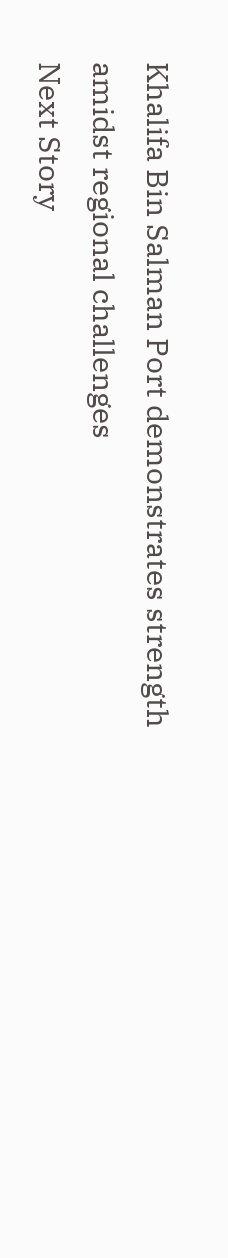Khalifa Bin Salman Port demonstrates strength amidst regional challenges
Next Story